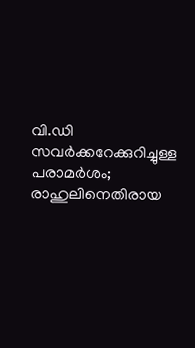വി.ഡി സവർക്കറേക്കുറിച്ചുള്ള പരാമർശം; രാഹുലിനെതിരായ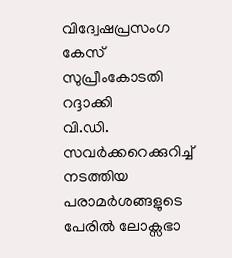വിദ്വേഷപ്രസംഗ കേസ് സുപ്രീംകോടതി റദ്ദാക്കി
വി.ഡി. സവർക്കറെക്കുറിച്ച് നടത്തിയ പരാമർശങ്ങളുടെ പേരിൽ ലോക്സഭാ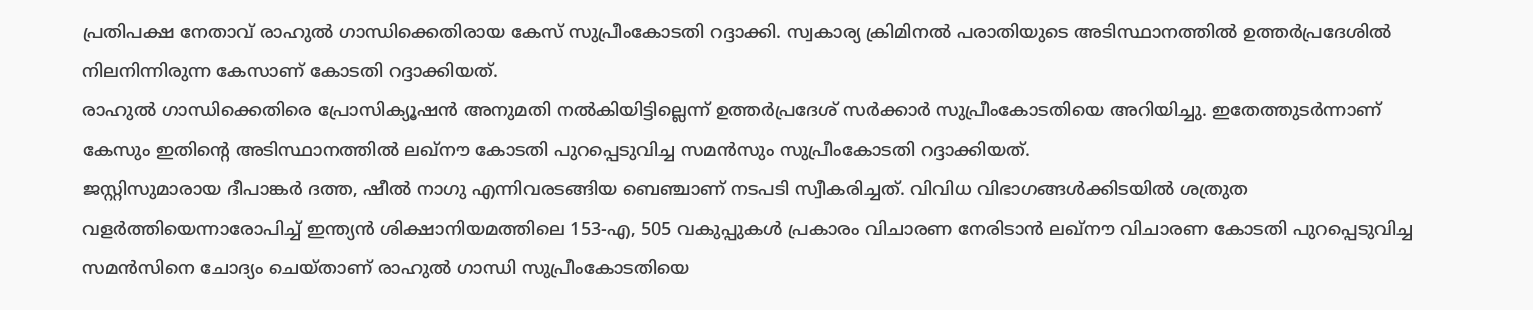പ്രതിപക്ഷ നേതാവ് രാഹുൽ ഗാന്ധിക്കെതിരായ കേസ് സുപ്രീംകോടതി റദ്ദാക്കി. സ്വകാര്യ ക്രിമിനൽ പരാതിയുടെ അടിസ്ഥാനത്തിൽ ഉത്തർപ്രദേശിൽ നിലനിന്നിരുന്ന കേസാണ് കോടതി റദ്ദാക്കിയത്.
രാഹുൽ ഗാന്ധിക്കെതിരെ പ്രോസിക്യൂഷൻ അനുമതി നൽകിയിട്ടില്ലെന്ന് ഉത്തർപ്രദേശ് സർക്കാർ സുപ്രീംകോടതിയെ അറിയിച്ചു. ഇതേത്തുടർന്നാണ് കേസും ഇതിന്റെ അടിസ്ഥാനത്തിൽ ലഖ്നൗ കോടതി പുറപ്പെടുവിച്ച സമൻസും സുപ്രീംകോടതി റദ്ദാക്കിയത്.
ജസ്റ്റിസുമാരായ ദീപാങ്കർ ദത്ത, ഷീൽ നാഗു എന്നിവരടങ്ങിയ ബെഞ്ചാണ് നടപടി സ്വീകരിച്ചത്. വിവിധ വിഭാഗങ്ങൾക്കിടയിൽ ശത്രുത വളർത്തിയെന്നാരോപിച്ച് ഇന്ത്യൻ ശിക്ഷാനിയമത്തിലെ 153-എ, 505 വകുപ്പുകൾ പ്രകാരം വിചാരണ നേരിടാൻ ലഖ്നൗ വിചാരണ കോടതി പുറപ്പെടുവിച്ച സമൻസിനെ ചോദ്യം ചെയ്താണ് രാഹുൽ ഗാന്ധി സുപ്രീംകോടതിയെ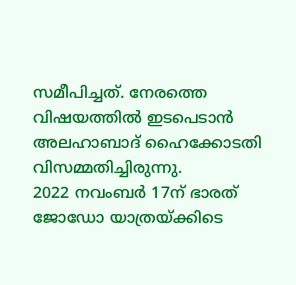സമീപിച്ചത്. നേരത്തെ വിഷയത്തിൽ ഇടപെടാൻ അലഹാബാദ് ഹൈക്കോടതി വിസമ്മതിച്ചിരുന്നു.
2022 നവംബർ 17ന് ഭാരത് ജോഡോ യാത്രയ്ക്കിടെ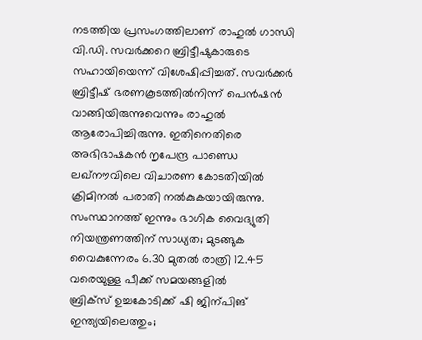നടത്തിയ പ്രസംഗത്തിലാണ് രാഹുൽ ഗാന്ധി വി.ഡി. സവർക്കറെ ബ്രിട്ടീഷുകാരുടെ സഹായിയെന്ന് വിശേഷിപ്പിച്ചത്. സവർക്കർ ബ്രിട്ടീഷ് ഭരണകൂടത്തിൽനിന്ന് പെൻഷൻ വാങ്ങിയിരുന്നുവെന്നും രാഹുൽ ആരോപിച്ചിരുന്നു. ഇതിനെതിരെ അഭിഭാഷകൻ നൃപേന്ദ്ര പാണ്ഡെ ലഖ്നൗവിലെ വിചാരണ കോടതിയിൽ ക്രിമിനൽ പരാതി നൽകുകയായിരുന്നു.
സംസ്ഥാനത്ത് ഇന്നും ഭാഗിക വൈദ്യുതി നിയന്ത്രണത്തിന് സാധ്യത; മുടങ്ങുക വൈകുന്നേരം 6.30 മുതൽ രാത്രി 12.45 വരെയുള്ള പീക്ക് സമയങ്ങളിൽ
ബ്രിക്സ് ഉച്ചകോടിക്ക് ഷി ജിന്പിങ് ഇന്ത്യയിലെത്തും;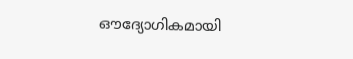ഔദ്യോഗികമായി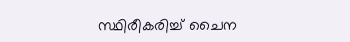സ്ഥിരീകരിച്ച് ചൈന